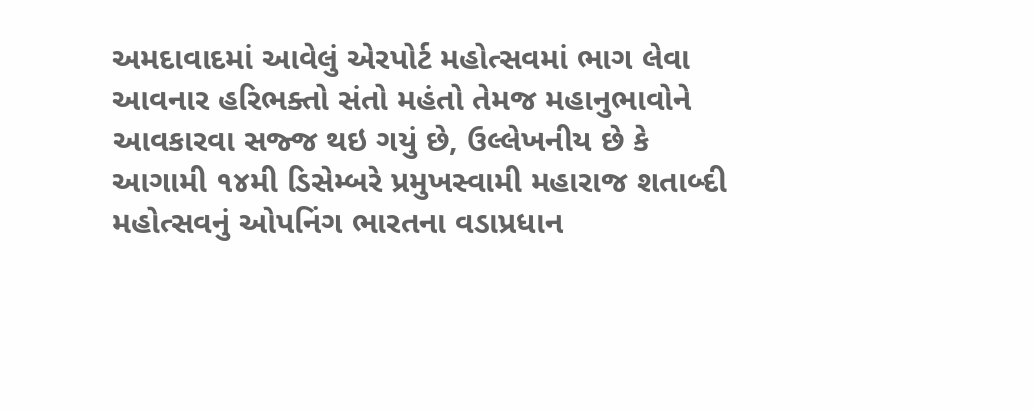અમદાવાદમાં આવેલું એરપોર્ટ મહોત્સવમાં ભાગ લેવા આવનાર હરિભક્તો સંતો મહંતો તેમજ મહાનુભાવોને આવકારવા સજ્જ થઇ ગયું છે, ઉલ્લેખનીય છે કે આગામી ૧૪મી ડિસેમ્બરે પ્રમુખસ્વામી મહારાજ શતાબ્દી મહોત્સવનું ઓપનિંગ ભારતના વડાપ્રધાન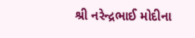શ્રી નરેન્દ્રભાઈ મોદીના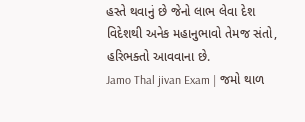હસ્તે થવાનું છે જેનો લાભ લેવા દેશ વિદેશથી અનેક મહાનુભાવો તેમજ સંતો, હરિભક્તો આવવાના છે.
Jamo Thal jivan Exam | જમો થાળ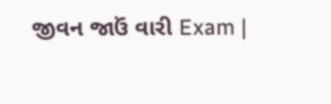જીવન જાઉં વારી Exam |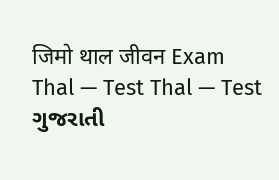जिमो थाल जीवन Exam
Thal — Test Thal — Test ગુજરાતી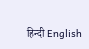हिन्दी English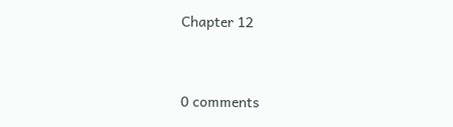Chapter 12



0 comments